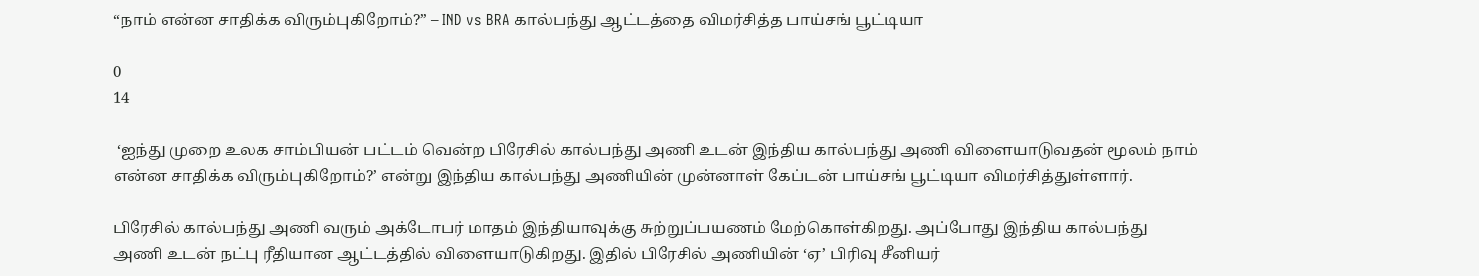“நாம் என்ன சாதிக்க விரும்புகிறோம்?” – IND vs BRA கால்பந்து ஆட்டத்தை விமர்சித்த பாய்சங் பூட்டியா

0
14

 ‘ஐந்து முறை உலக சாம்பியன் பட்டம் வென்ற பிரேசில் கால்பந்து அணி உடன் இந்திய கால்பந்து அணி விளையாடுவதன் மூலம் நாம் என்ன சாதிக்க விரும்புகிறோம்?’ என்று இந்திய கால்பந்து அணியின் முன்னாள் கேப்டன் பாய்சங் பூட்டியா விமர்சித்துள்ளார்.

பிரேசில் கால்பந்து அணி வரும் அக்டோபர் மாதம் இந்தியாவுக்கு சுற்றுப்பயணம் மேற்கொள்கிறது. அப்போது இந்திய கால்பந்து அணி உடன் நட்பு ரீதியான ஆட்டத்தில் விளையாடுகிறது. இதில் பிரேசில் அணியின் ‘ஏ’ பிரிவு சீனியர்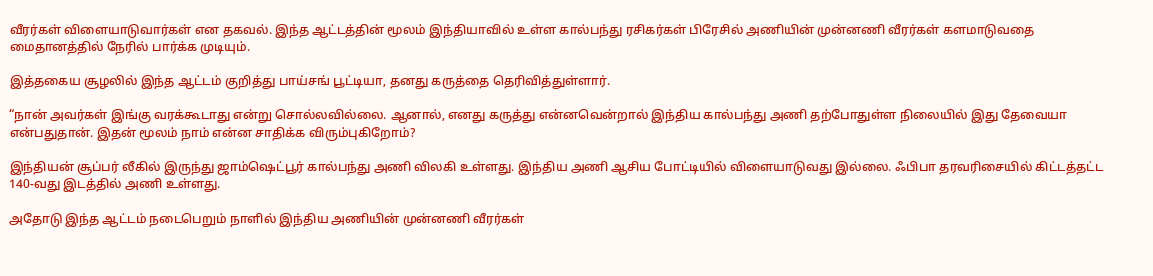வீரர்கள் விளையாடுவார்கள் என தகவல். இந்த ஆட்டத்தின் மூலம் இந்தியாவில் உள்ள கால்பந்து ரசிகர்கள் பிரேசில் அணியின் முன்னணி வீரர்கள் களமாடுவதை மைதானத்தில் நேரில் பார்க்க முடியும்.

இத்தகைய சூழலில் இந்த ஆட்டம் குறித்து பாய்சங் பூட்டியா, தனது கருத்தை தெரிவித்துள்ளார்.

“நான் அவர்கள் இங்கு வரக்கூடாது என்று சொல்லவில்லை. ஆனால், எனது கருத்து என்னவென்றால் இந்திய கால்பந்து அணி தற்போதுள்ள நிலையில் இது தேவையா என்பதுதான். இதன் மூலம் நாம் என்ன சாதிக்க விரும்புகிறோம்?

இந்தியன் சூப்பர் லீகில் இருந்து ஜாம்ஷெட்பூர் கால்பந்து அணி விலகி உள்ளது. இந்திய அணி ஆசிய போட்டியில் விளையாடுவது இல்லை. ஃபிபா தரவரிசையில் கிட்டத்தட்ட 140-வது இடத்தில் அணி உள்ளது.

அதோடு இந்த ஆட்டம் நடைபெறும் நாளில் இந்திய அணியின் முன்னணி வீரர்கள்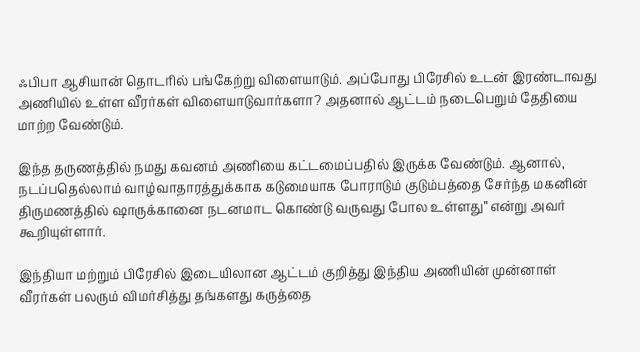ஃபிபா ஆசியான் தொடரில் பங்கேற்று விளையாடும். அப்போது பிரேசில் உடன் இரண்டாவது அணியில் உள்ள வீரர்கள் விளையாடுவார்களா? அதனால் ஆட்டம் நடைபெறும் தேதியை மாற்ற வேண்டும்.

இந்த தருணத்தில் நமது கவனம் அணியை கட்டமைப்பதில் இருக்க வேண்டும். ஆனால், நடப்பதெல்லாம் வாழ்வாதாரத்துக்காக கடுமையாக போராடும் குடும்பத்தை சேர்ந்த மகனின் திருமணத்தில் ஷாருக்கானை நடனமாட கொண்டு வருவது போல உள்ளது” என்று அவர் கூறியுள்ளார்.

இந்தியா மற்றும் பிரேசில் இடையிலான ஆட்டம் குறித்து இந்திய அணியின் முன்னாள் வீரர்கள் பலரும் விமர்சித்து தங்களது கருத்தை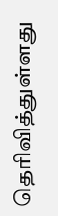தெரிவித்துள்ளது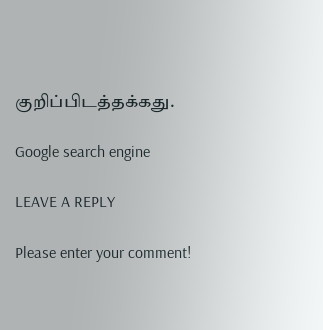குறிப்பிடத்தக்கது.

Google search engine

LEAVE A REPLY

Please enter your comment!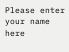Please enter your name here